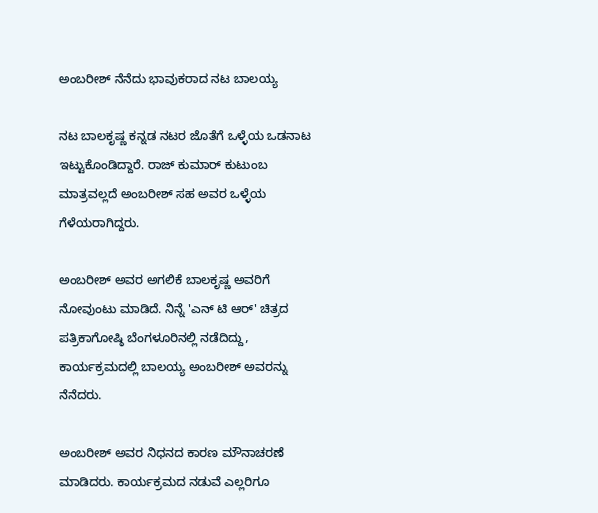ಅಂಬರೀಶ್ ನೆನೆದು ಭಾವುಕರಾದ ನಟ ಬಾಲಯ್ಯ

ನಟ ಬಾಲಕೃಷ್ಣ ಕನ್ನಡ ನಟರ ಜೊತೆಗೆ ಒಳ್ಳೆಯ ಒಡನಾಟ ಇಟ್ಟುಕೊಂಡಿದ್ದಾರೆ. ರಾಜ್ ಕುಮಾರ್ ಕುಟುಂಬ ಮಾತ್ರವಲ್ಲದೆ ಅಂಬರೀಶ್ ಸಹ ಅವರ ಒಳ್ಳೆಯ ಗೆಳೆಯರಾಗಿದ್ದರು.

ಅಂಬರೀಶ್ ಅವರ ಅಗಲಿಕೆ ಬಾಲಕೃಷ್ಣ ಅವರಿಗೆ ನೋವುಂಟು ಮಾಡಿದೆ. ನಿನ್ನೆ 'ಎನ್ ಟಿ ಆರ್' ಚಿತ್ರದ ಪತ್ರಿಕಾಗೋಷ್ಠಿ ಬೆಂಗಳೂರಿನಲ್ಲಿ ನಡೆದಿದ್ದು, ಕಾರ್ಯಕ್ರಮದಲ್ಲಿ ಬಾಲಯ್ಯ ಅಂಬರೀಶ್ ಅವರನ್ನು ನೆನೆದರು.

ಅಂಬರೀಶ್ ಅವರ ನಿಧನದ ಕಾರಣ ಮೌನಾಚರಣೆ ಮಾಡಿದರು. ಕಾರ್ಯಕ್ರಮದ ನಡುವೆ ಎಲ್ಲರಿಗೂ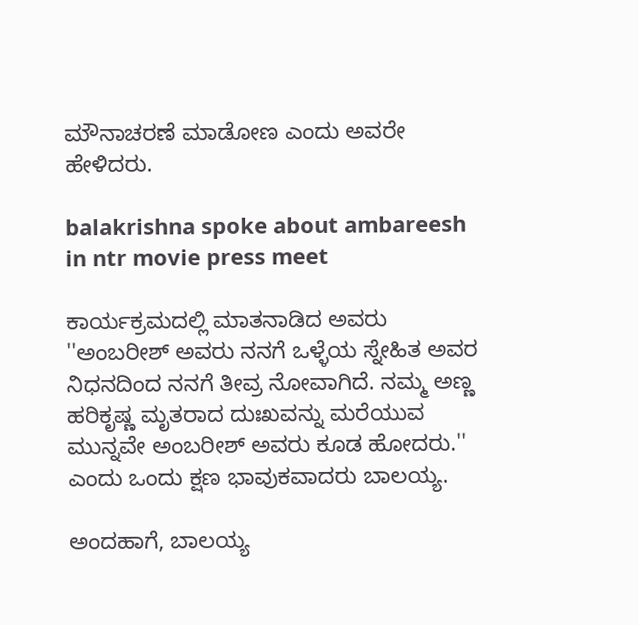ಮೌನಾಚರಣೆ ಮಾಡೋಣ ಎಂದು ಅವರೇ ಹೇಳಿದರು.

balakrishna spoke about ambareesh in ntr movie press meet

ಕಾರ್ಯಕ್ರಮದಲ್ಲಿ ಮಾತನಾಡಿದ ಅವರು ''ಅಂಬರೀಶ್ ಅವರು ನನಗೆ ಒಳ್ಳೆಯ ಸ್ನೇಹಿತ ಅವರ ನಿಧನದಿಂದ ನನಗೆ ತೀವ್ರ ನೋವಾಗಿದೆ. ನಮ್ಮ ಅಣ್ಣ ಹರಿಕೃಷ್ಣ ಮೃತರಾದ ದುಃಖವನ್ನು ಮರೆಯುವ ಮುನ್ನವೇ ಅಂಬರೀಶ್ ಅವರು ಕೂಡ ಹೋದರು.'' ಎಂದು ಒಂದು ಕ್ಷಣ ಭಾವುಕವಾದರು ಬಾಲಯ್ಯ.

ಅಂದಹಾಗೆ, ಬಾಲಯ್ಯ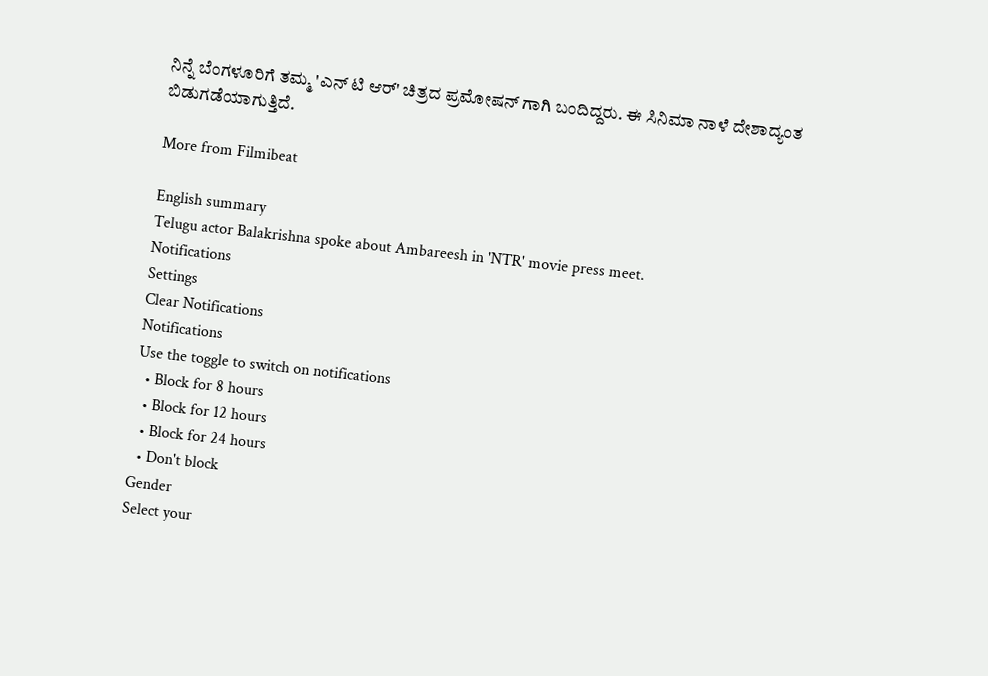ನಿನ್ನೆ ಬೆಂಗಳೂರಿಗೆ ತಮ್ಮ 'ಎನ್ ಟಿ ಆರ್' ಚಿತ್ರದ ಪ್ರಮೋಷನ್ ಗಾಗಿ ಬಂದಿದ್ದರು. ಈ ಸಿನಿಮಾ ನಾಳೆ ದೇಶಾದ್ಯಂತ ಬಿಡುಗಡೆಯಾಗುತ್ತಿದೆ.

More from Filmibeat

English summary
Telugu actor Balakrishna spoke about Ambareesh in 'NTR' movie press meet.
Notifications
Settings
Clear Notifications
Notifications
Use the toggle to switch on notifications
  • Block for 8 hours
  • Block for 12 hours
  • Block for 24 hours
  • Don't block
Gender
Select your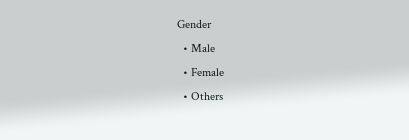Gender
  • Male
  • Female
  • Others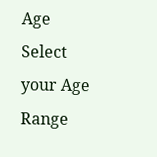Age
Select your Age Range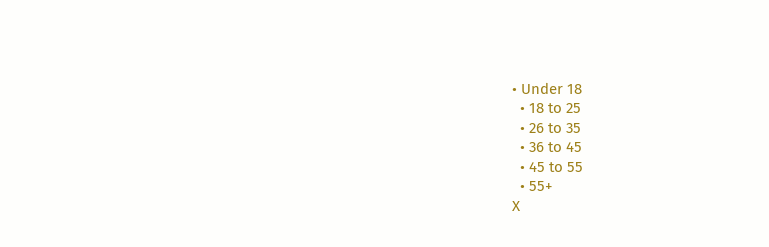• Under 18
  • 18 to 25
  • 26 to 35
  • 36 to 45
  • 45 to 55
  • 55+
X